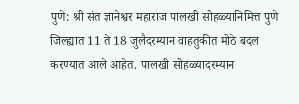पुणे: श्री संत ज्ञानेश्वर महाराज पालखी सोहळ्यानिमित्त पुणे जिल्ह्यात 11 ते 18 जुलैदरम्यान वाहतुकीत मोठे बदल करण्यात आले आहेत. पालखी सोहळ्यादरम्यान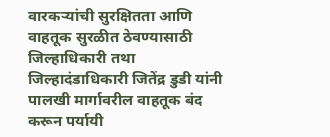वारकऱ्यांची सुरक्षितता आणि वाहतूक सुरळीत ठेवण्यासाठी जिल्हाधिकारी तथा जिल्हादंडाधिकारी जितेंद्र डुडी यांनी पालखी मार्गावरील वाहतूक बंद करून पर्यायी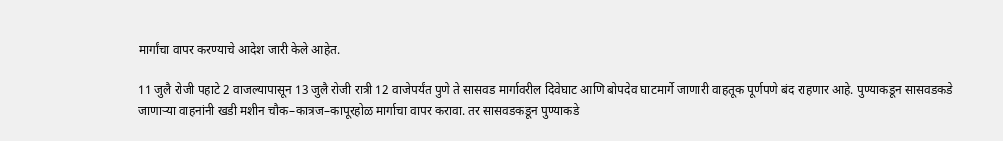मार्गांचा वापर करण्याचे आदेश जारी केले आहेत.

11 जुलै रोजी पहाटे 2 वाजल्यापासून 13 जुलै रोजी रात्री 12 वाजेपर्यंत पुणे ते सासवड मार्गावरील दिवेघाट आणि बोपदेव घाटमार्गे जाणारी वाहतूक पूर्णपणे बंद राहणार आहे. पुण्याकडून सासवडकडे जाणाऱ्या वाहनांनी खडी मशीन चौक–कात्रज–कापूरहोळ मार्गाचा वापर करावा. तर सासवडकडून पुण्याकडे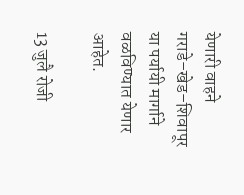येणारी वाहने गराडे–खेड–शिवापूर या पर्यायी मार्गाने वळविण्यात येणार आहेत.

13 जुलै रोजी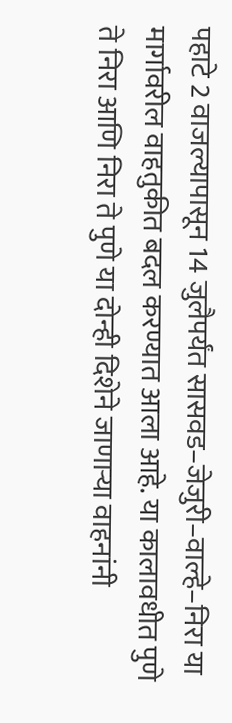पहाटे 2 वाजल्यापासून 14 जुलैपर्यंत सासवड–जेजुरी–वाल्हे–निरा या मार्गावरील वाहतुकीत बदल करण्यात आला आहे. या कालावधीत पुणे ते निरा आणि निरा ते पुणे या दोन्ही दिशेने जाणाऱ्या वाहनांनी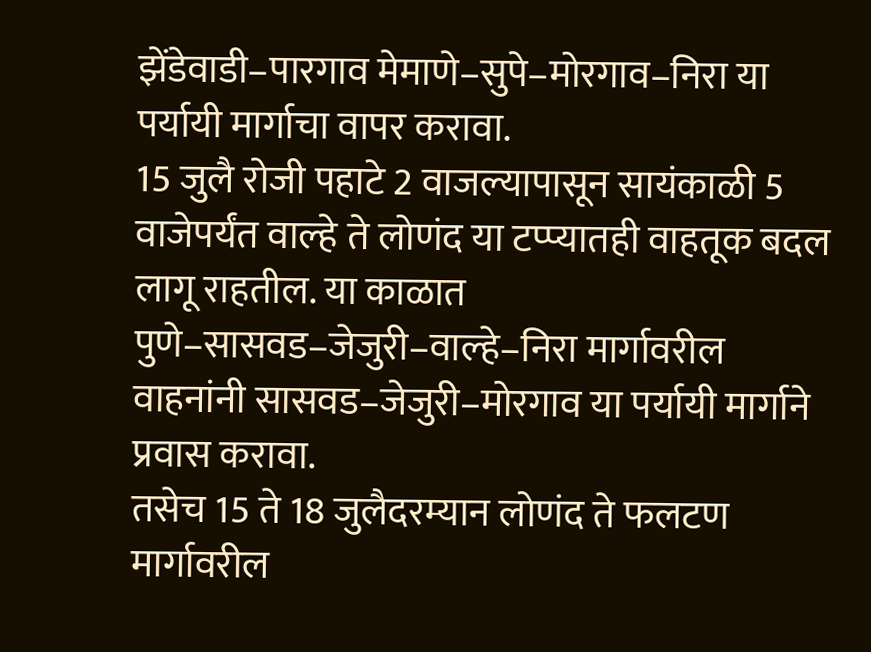झेंडेवाडी–पारगाव मेमाणे–सुपे–मोरगाव–निरा या पर्यायी मार्गाचा वापर करावा.
15 जुलै रोजी पहाटे 2 वाजल्यापासून सायंकाळी 5 वाजेपर्यंत वाल्हे ते लोणंद या टप्प्यातही वाहतूक बदल लागू राहतील. या काळात पुणे–सासवड–जेजुरी–वाल्हे–निरा मार्गावरील वाहनांनी सासवड–जेजुरी–मोरगाव या पर्यायी मार्गाने प्रवास करावा.
तसेच 15 ते 18 जुलैदरम्यान लोणंद ते फलटण मार्गावरील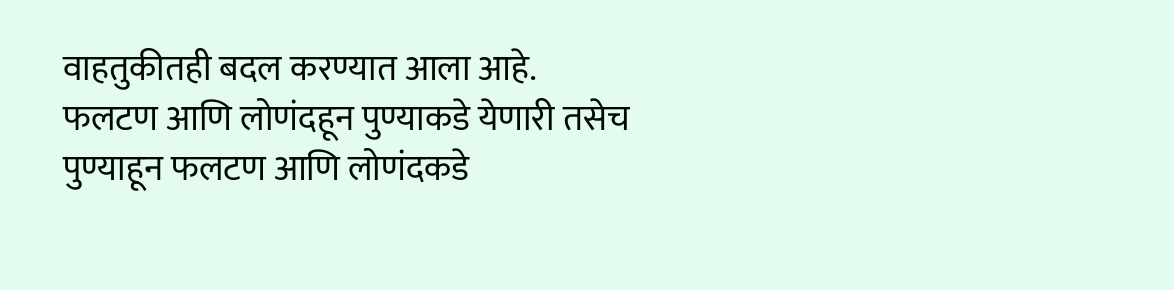वाहतुकीतही बदल करण्यात आला आहे. फलटण आणि लोणंदहून पुण्याकडे येणारी तसेच पुण्याहून फलटण आणि लोणंदकडे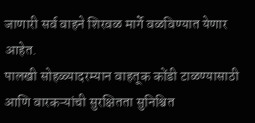जाणारी सर्व वाहने शिरवळ मार्गे वळविण्यात येणार आहेत.
पालखी सोहळ्यादरम्यान वाहतूक कोंडी टाळण्यासाठी आणि वारकऱ्यांची सुरक्षितता सुनिश्चित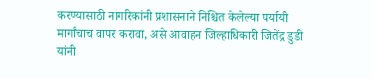करण्यासाठी नागरिकांनी प्रशासनाने निश्चित केलेल्या पर्यायी मार्गांचाच वापर करावा, असे आवाहन जिल्हाधिकारी जितेंद्र डुडी यांनी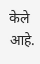केले आहे.